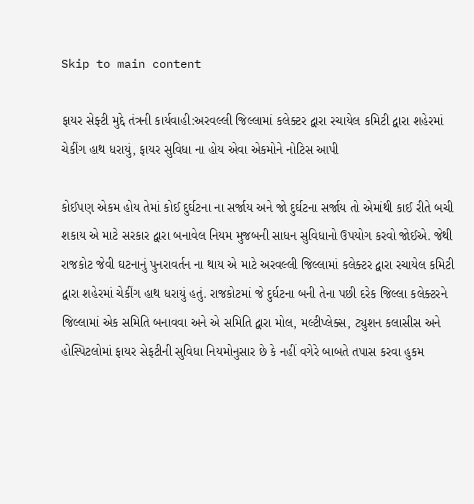Skip to main content

ફાયર સેફ્ટી મુદ્દે તંત્રની કાર્યવાહી:અરવલ્લી જિલ્લામાં કલેક્ટર દ્વારા રચાયેલ કમિટી દ્વારા શહેરમાં ચેકીંગ હાથ ધરાયું, ફાયર સુવિધા ના હોય એવા એકમોને નોટિસ આપી

કોઈપણ એકમ હોય તેમાં કોઈ દુર્ઘટના ના સર્જાય અને જો દુર્ઘટના સર્જાય તો એમાંથી કાઈ રીતે બચી શકાય એ માટે સરકાર દ્વારા બનાવેલ નિયમ મુજબની સાધન સુવિધાનો ઉપયોગ કરવો જોઈએ. જેથી રાજકોટ જેવી ઘટનાનું પુનરાવર્તન ના થાય એ માટે અરવલ્લી જિલ્લામાં કલેક્ટર દ્વારા રચાયેલ કમિટી દ્વારા શહેરમાં ચેકીંગ હાથ ધરાયું હતું. રાજકોટમાં જે દુર્ઘટના બની તેના પછી દરેક જિલ્લા કલેક્ટરને જિલ્લામાં એક સમિતિ બનાવવા અને એ સમિતિ દ્વારા મોલ, મલ્ટીપ્લેક્સ, ટ્યુશન કલાસીસ અને હોસ્પિટલોમાં ફાયર સેફટીની સુવિધા નિયમોનુસાર છે કે નહીં વગેરે બાબતે તપાસ કરવા હુકમ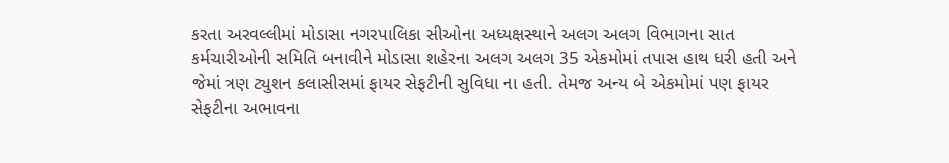કરતા અરવલ્લીમાં મોડાસા નગરપાલિકા સીઓના અધ્યક્ષસ્થાને અલગ અલગ વિભાગના સાત કર્મચારીઓની સમિતિ બનાવીને મોડાસા શહેરના અલગ અલગ 35 એકમોમાં તપાસ હાથ ધરી હતી અને જેમાં ત્રણ ટ્યુશન કલાસીસમાં ફાયર સેફટીની સુવિધા ના હતી. તેમજ અન્ય બે એકમોમાં પણ ફાયર સેફટીના અભાવના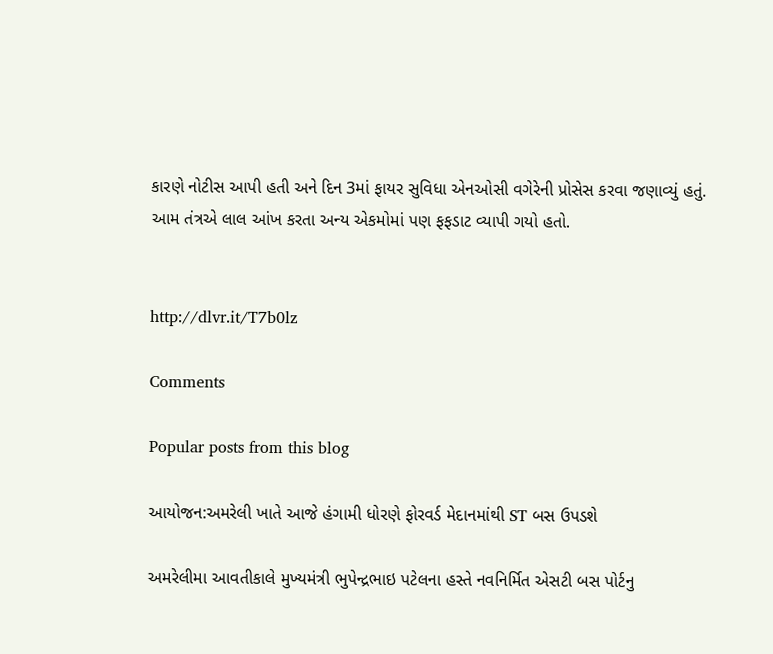કારણે નોટીસ આપી હતી અને દિન 3માં ફાયર સુવિધા એનઓસી વગેરેની પ્રોસેસ કરવા જણાવ્યું હતું. આમ તંત્રએ લાલ આંખ કરતા અન્ય એકમોમાં પણ ફફડાટ વ્યાપી ગયો હતો.


http://dlvr.it/T7b0lz

Comments

Popular posts from this blog

આયોજન:અમરેલી ખાતે આજે હંગામી ધોરણે ફોરવર્ડ મેદાનમાંથી ST બસ ઉપડશે

અમરેલીમા આવતીકાલે મુખ્યમંત્રી ભુપેન્દ્રભાઇ પટેલના હસ્તે નવનિર્મિત એસટી બસ પોર્ટનુ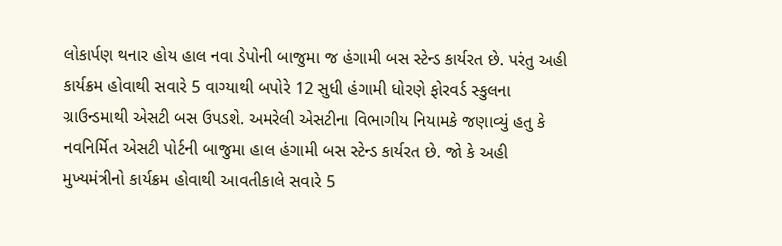લોકાર્પણ થનાર હોય હાલ નવા ડેપોની બાજુમા જ હંગામી બસ સ્ટેન્ડ કાર્યરત છે. પરંતુ અહી કાર્યક્રમ હોવાથી સવારે 5 વાગ્યાથી બપોરે 12 સુધી હંગામી ધોરણે ફોરવર્ડ સ્કુલના ગ્રાઉન્ડમાથી એસટી બસ ઉપડશે. અમરેલી એસટીના વિભાગીય નિયામકે જણાવ્યું હતુ કે નવનિર્મિત એસટી પોર્ટની બાજુમા હાલ હંગામી બસ સ્ટેન્ડ કાર્યરત છે. જો કે અહી મુખ્યમંત્રીનો કાર્યક્રમ હોવાથી આવતીકાલે સવારે 5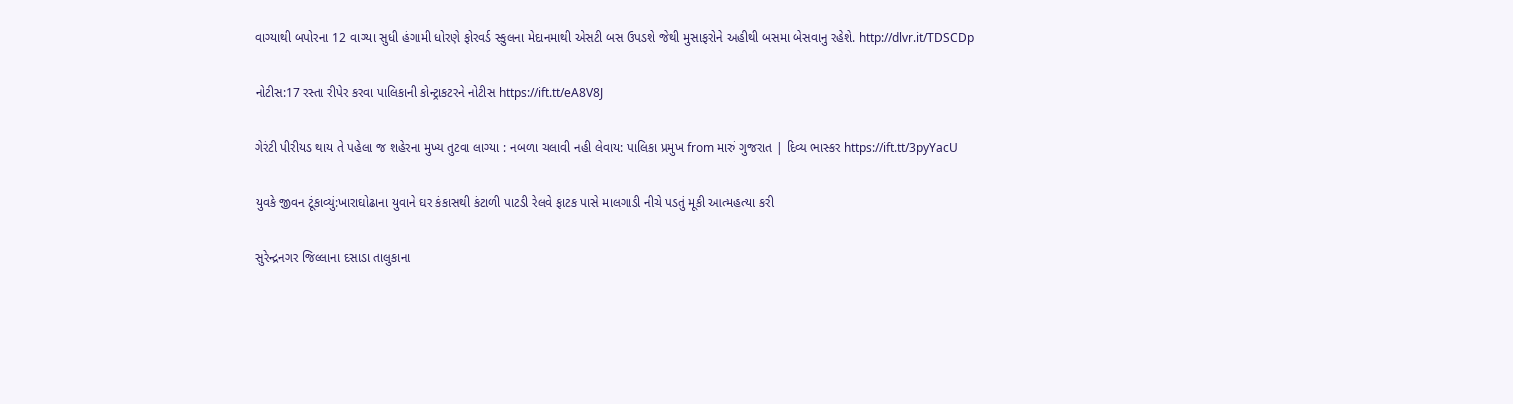વાગ્યાથી બપોરના 12 વાગ્યા સુધી હંગામી ધોરણે ફોરવર્ડ સ્કુલના મેદાનમાથી એસટી બસ ઉપડશે જેથી મુસાફરોને અહીથી બસમા બેસવાનુ રહેશે. http://dlvr.it/TDSCDp

નોટીસ:17 રસ્તા રીપેર કરવા પાલિકાની કોન્ટ્રાકટરને નોટીસ https://ift.tt/eA8V8J

ગેરંટી પીરીયડ થાય તે પહેલા જ શહેરના મુખ્ય તુટવા લાગ્યા : નબળા ચલાવી નહી લેવાય: પાલિકા પ્રમુખ from મારું ગુજરાત | દિવ્ય ભાસ્કર https://ift.tt/3pyYacU

યુવકે જીવન ટૂંકાવ્યું:ખારાઘોઢાના યુવાને ઘર કંકાસથી કંટાળી પાટડી રેલવે ફાટક પાસે માલગાડી નીચે પડતું મૂકી આત્મહત્યા કરી

સુરેન્દ્રનગર જિલ્લાના દસાડા તાલુકાના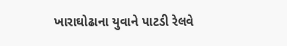ખારાઘોઢાના યુવાને પાટડી રેલવે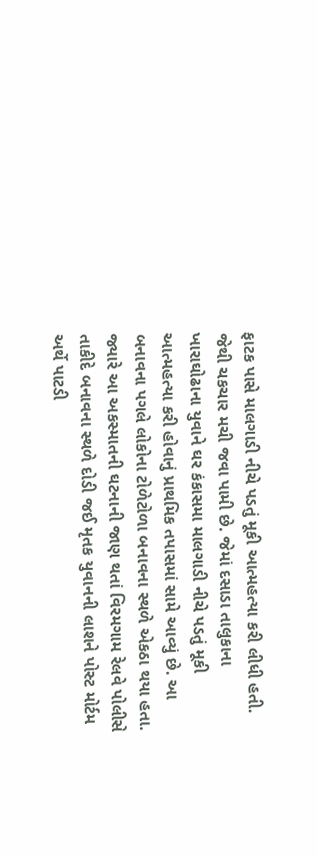ફાટક પાસે માલગાડી નીચે પડતું મૂકી આત્મહત્યા કરી લીધી હતી. જેથી ચકચાર મચી જવા પામી છે. જેમાં દસાડા તાલુકાના ખારાઘોઢાના યુવાને ઘર કંકાસમા માલગાડી નીચે પડતું મૂકી આત્મહત્યા કરી હોવાનું પ્રાથમિક તપાસમાં સામે આવ્યું છે. આ બનાવના પગલે લોકોના ટોળેટોળા બનાવના સ્થળે એકઠા થયા હતા. જ્યારે આ અકસ્માતની ઘટનાની જાણ થતાં વિરમગામ રેલવે પોલીસે તાકીદે બનાવના સ્થળે દોડી જઈ મૃતક યુવાનની લાશને પોસ્ટ મોર્ટમ અર્થે પાટડી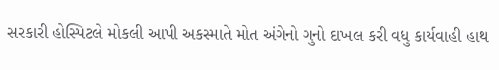સરકારી હોસ્પિટલે મોકલી આપી અકસ્માતે મોત અંગેનો ગુનો દાખલ કરી વધુ કાર્યવાહી હાથ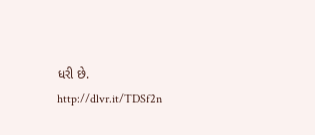ધરી છે. http://dlvr.it/TDSf2n